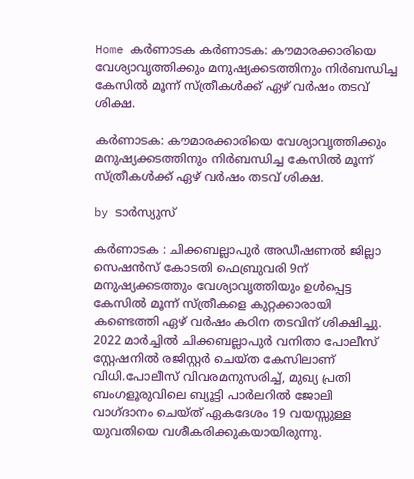Home കർണാടക കർണാടക: കൗമാരക്കാരിയെ വേശ്യാവൃത്തിക്കും മനുഷ്യക്കടത്തിനും നിർബന്ധിച്ച കേസിൽ മൂന്ന് സ്ത്രീകൾക്ക് ഏഴ് വർഷം തടവ് ശിക്ഷ.

കർണാടക: കൗമാരക്കാരിയെ വേശ്യാവൃത്തിക്കും മനുഷ്യക്കടത്തിനും നിർബന്ധിച്ച കേസിൽ മൂന്ന് സ്ത്രീകൾക്ക് ഏഴ് വർഷം തടവ് ശിക്ഷ.

by ടാർസ്യുസ്

കർണാടക : ചിക്കബല്ലാപുര്‍ അഡീഷണല്‍ ജില്ലാ സെഷന്‍സ് കോടതി ഫെബ്രുവരി 9ന് മനുഷ്യക്കടത്തും വേശ്യാവൃത്തിയും ഉള്‍പ്പെട്ട കേസില്‍ മൂന്ന് സ്ത്രീകളെ കുറ്റക്കാരായി കണ്ടെത്തി ഏഴ് വര്‍ഷം കഠിന തടവിന് ശിക്ഷിച്ചു. 2022 മാര്‍ച്ചില്‍ ചിക്കബല്ലാപുര്‍ വനിതാ പോലീസ് സ്റ്റേഷനില്‍ രജിസ്റ്റര്‍ ചെയ്ത കേസിലാണ് വിധി.പോലീസ് വിവരമനുസരിച്ച്, മുഖ്യ പ്രതി ബംഗളൂരുവിലെ ബ്യൂട്ടി പാര്‍ലറില്‍ ജോലി വാഗ്ദാനം ചെയ്ത് ഏകദേശം 19 വയസ്സുള്ള യുവതിയെ വശീകരിക്കുകയായിരുന്നു.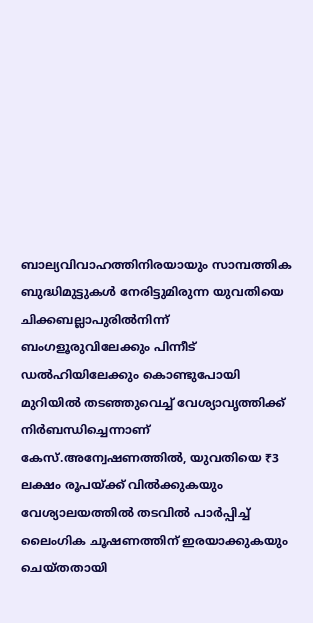ബാല്യവിവാഹത്തിനിരയായും സാമ്പത്തിക ബുദ്ധിമുട്ടുകള്‍ നേരിട്ടുമിരുന്ന യുവതിയെ ചിക്കബല്ലാപുരില്‍നിന്ന് ബംഗളൂരുവിലേക്കും പിന്നീട് ഡല്‍ഹിയിലേക്കും കൊണ്ടുപോയി മുറിയില്‍ തടഞ്ഞുവെച്ച് വേശ്യാവൃത്തിക്ക് നിര്‍ബന്ധിച്ചെന്നാണ് കേസ്.അന്വേഷണത്തില്‍, യുവതിയെ ₹3 ലക്ഷം രൂപയ്ക്ക് വില്‍ക്കുകയും വേശ്യാലയത്തില്‍ തടവില്‍ പാര്‍പ്പിച്ച് ലൈംഗിക ചൂഷണത്തിന് ഇരയാക്കുകയും ചെയ്തതായി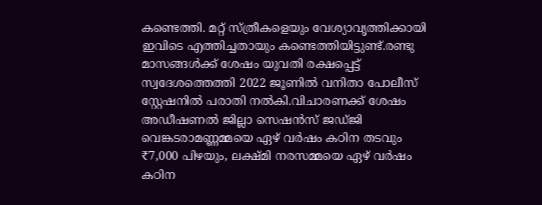കണ്ടെത്തി. മറ്റ് സ്ത്രീകളെയും വേശ്യാവൃത്തിക്കായി ഇവിടെ എത്തിച്ചതായും കണ്ടെത്തിയിട്ടുണ്ട്.രണ്ടു മാസങ്ങള്‍ക്ക് ശേഷം യുവതി രക്ഷപ്പെട്ട് സ്വദേശത്തെത്തി 2022 ജൂണില്‍ വനിതാ പോലീസ് സ്റ്റേഷനില്‍ പരാതി നല്‍കി.വിചാരണക്ക് ശേഷം അഡീഷണല്‍ ജില്ലാ സെഷന്‍സ് ജഡ്ജി വെങ്കടരാമണ്ണമ്മയെ ഏഴ് വര്‍ഷം കഠിന തടവും ₹7,000 പിഴയും, ലക്ഷ്മി നരസമ്മയെ ഏഴ് വര്‍ഷം കഠിന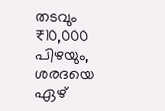തടവും ₹10,000 പിഴയും, ശരദയെ ഏഴ്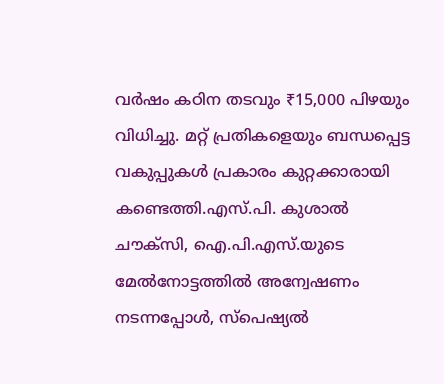വര്‍ഷം കഠിന തടവും ₹15,000 പിഴയും വിധിച്ചു. മറ്റ് പ്രതികളെയും ബന്ധപ്പെട്ട വകുപ്പുകള്‍ പ്രകാരം കുറ്റക്കാരായി കണ്ടെത്തി.എസ്.പി. കുശാല്‍ ചൗക്‌സി, ഐ.പി.എസ്.യുടെ മേല്‍നോട്ടത്തില്‍ അന്വേഷണം നടന്നപ്പോള്‍, സ്പെഷ്യല്‍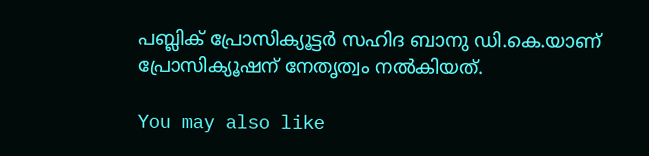പബ്ലിക് പ്രോസിക്യൂട്ടര്‍ സഹിദ ബാനു ഡി.കെ.യാണ് പ്രോസിക്യൂഷന് നേതൃത്വം നല്‍കിയത്.

You may also like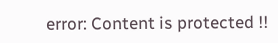error: Content is protected !!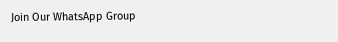Join Our WhatsApp Group